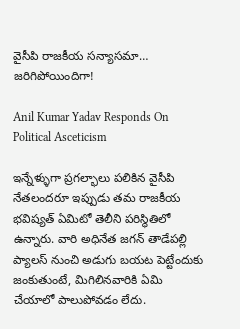వైసీపి రాజకీయ సన్యాసమా… జరిగిపోయిందిగా!

Anil Kumar Yadav Responds On Political Asceticism

ఇన్నేళ్ళుగా ప్రగల్భాలు పలికిన వైసీపి నేతలందరూ ఇప్పుడు తమ రాజకీయ భవిష్యత్‌ ఏమిటో తెలీని పరిస్థితిలో ఉన్నారు. వారి అధినేత జగన్‌ తాడేపల్లి ప్యాలస్‌ నుంచి అడుగు బయట పెట్టేందుకు జంకుతుంటే, మిగిలినవారికి ఏమి చేయాలో పాలుపోవడం లేదు.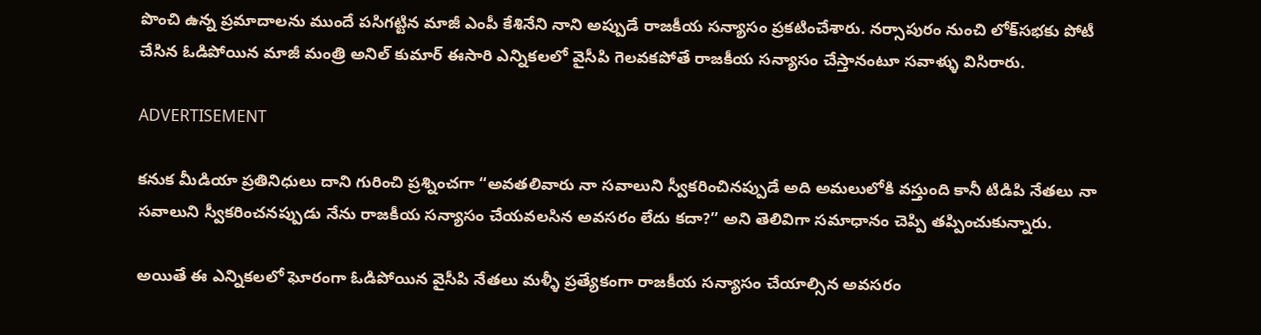పొంచి ఉన్న ప్రమాదాలను ముందే పసిగట్టిన మాజీ ఎంపీ కేశినేని నాని అప్పుడే రాజకీయ సన్యాసం ప్రకటించేశారు. నర్సాపురం నుంచి లోక్‌సభకు పోటీ చేసిన ఓడిపోయిన మాజీ మంత్రి అనిల్ కుమార్‌ ఈసారి ఎన్నికలలో వైసీపి గెలవకపోతే రాజకీయ సన్యాసం చేస్తానంటూ సవాళ్ళు విసిరారు.

ADVERTISEMENT

కనుక మీడియా ప్రతినిధులు దాని గురించి ప్రశ్నించగా “అవతలివారు నా సవాలుని స్వీకరించినప్పుడే అది అమలులోకి వస్తుంది కానీ టిడిపి నేతలు నా సవాలుని స్వీకరించనప్పుడు నేను రాజకీయ సన్యాసం చేయవలసిన అవసరం లేదు కదా?” అని తెలివిగా సమాధానం చెప్పి తప్పించుకున్నారు.

అయితే ఈ ఎన్నికలలో ఘోరంగా ఓడిపోయిన వైసీపి నేతలు మళ్ళీ ప్రత్యేకంగా రాజకీయ సన్యాసం చేయాల్సిన అవసరం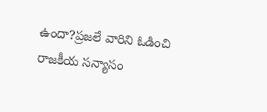ఉందా?ప్రజలే వారిని ఓడించి రాజకీయ సన్యాసం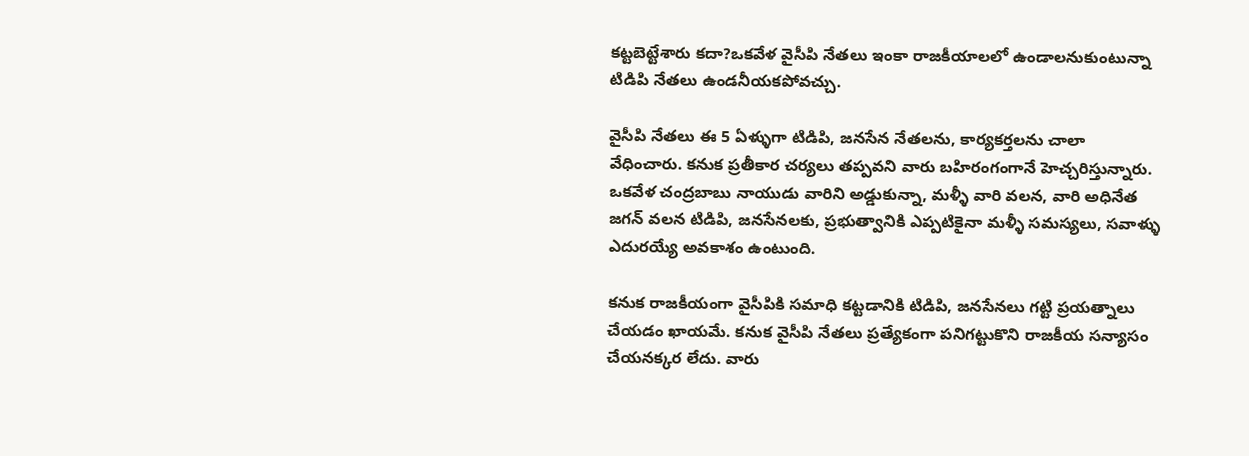కట్టబెట్టేశారు కదా?ఒకవేళ వైసీపి నేతలు ఇంకా రాజకీయాలలో ఉండాలనుకుంటున్నా టిడిపి నేతలు ఉండనీయకపోవచ్చు.

వైసీపి నేతలు ఈ 5 ఏళ్ళుగా టిడిపి, జనసేన నేతలను, కార్యకర్తలను చాలా వేధించారు. కనుక ప్రతీకార చర్యలు తప్పవని వారు బహిరంగంగానే హెచ్చరిస్తున్నారు. ఒకవేళ చంద్రబాబు నాయుడు వారిని అడ్డుకున్నా, మళ్ళీ వారి వలన, వారి అధినేత జగన్‌ వలన టిడిపి, జనసేనలకు, ప్రభుత్వానికి ఎప్పటికైనా మళ్ళీ సమస్యలు, సవాళ్ళు ఎదురయ్యే అవకాశం ఉంటుంది.

కనుక రాజకీయంగా వైసీపికి సమాధి కట్టడానికి టిడిపి, జనసేనలు గట్టి ప్రయత్నాలు చేయడం ఖాయమే. కనుక వైసీపి నేతలు ప్రత్యేకంగా పనిగట్టుకొని రాజకీయ సన్యాసం చేయనక్కర లేదు. వారు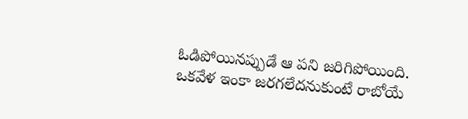ఓడిపోయినప్పుడే ఆ పని జరిగిపోయింది. ఒకవేళ ఇంకా జరగలేదనుకుంటే రాబోయే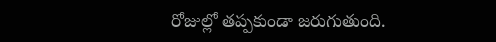రోజుల్లో తప్పకుండా జరుగుతుంది.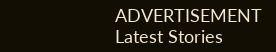ADVERTISEMENT
Latest Stories